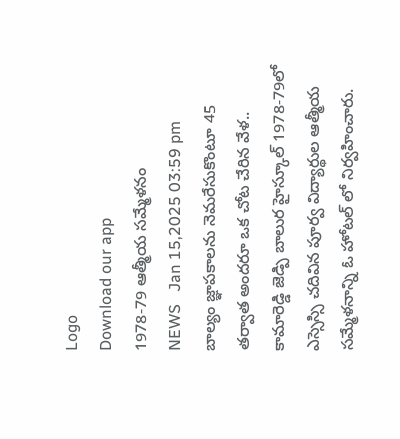Logo
Download our app
1978-79 ఆత్మీయ సమ్మేళనం
NEWS   Jan 15,2025 03:59 pm
బాల్యం జ్ఞాపకాలను నెమరేసుకొంటూ 45 తర్వాత అందరూ ఒక చోట చేరిన వేళ.. కామారెడ్డి జెడ్పి బాలుర హైస్కూల్ 1978-79లో ఎస్సెస్సి చదివిన పూర్వ విద్యార్థుల ఆత్మీయ సమ్మేళనాన్ని ఓ హోటల్ లో నిర్వహించారు.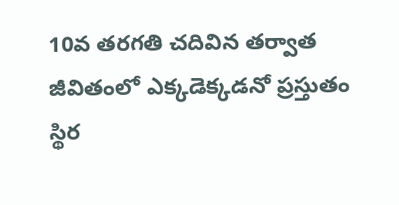10వ తరగతి చదివిన తర్వాత జీవితంలో ఎక్కడెక్కడనో ప్రస్తుతం స్థిర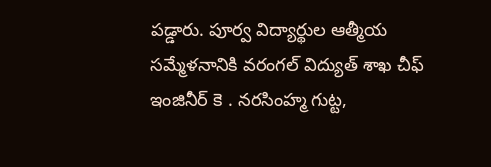పడ్డారు. పూర్వ విద్యార్థుల ఆత్మీయ సమ్మేళనానికి వరంగల్ విద్యుత్ శాఖ చీఫ్ ఇంజినీర్ కె . నరసింహ్మ గుట్ట,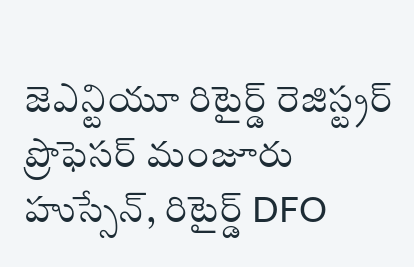జెఎన్టియూ రిటైర్డ్ రెజిస్ట్రర్ ప్రొఫెసర్ మంజూరు హుస్సేన్, రిటైర్డ్ DFO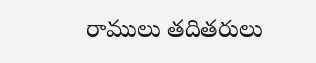రాములు తదితరులు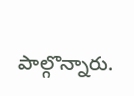పాల్గొన్నారు.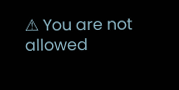⚠ You are not allowed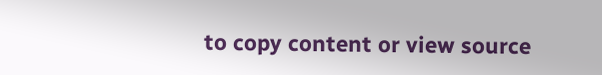to copy content or view source